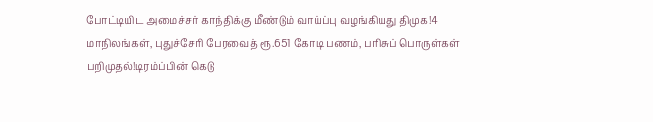போட்டியிட அமைச்சர் காந்திக்கு மீண்டும் வாய்ப்பு வழங்கியது திமுக!4 மாநிலங்கள், புதுச்சேரி பேரவைத் ரூ.651 கோடி பணம், பரிசுப் பொருள்கள் பறிமுதல்!டிரம்ப்பின் கெடு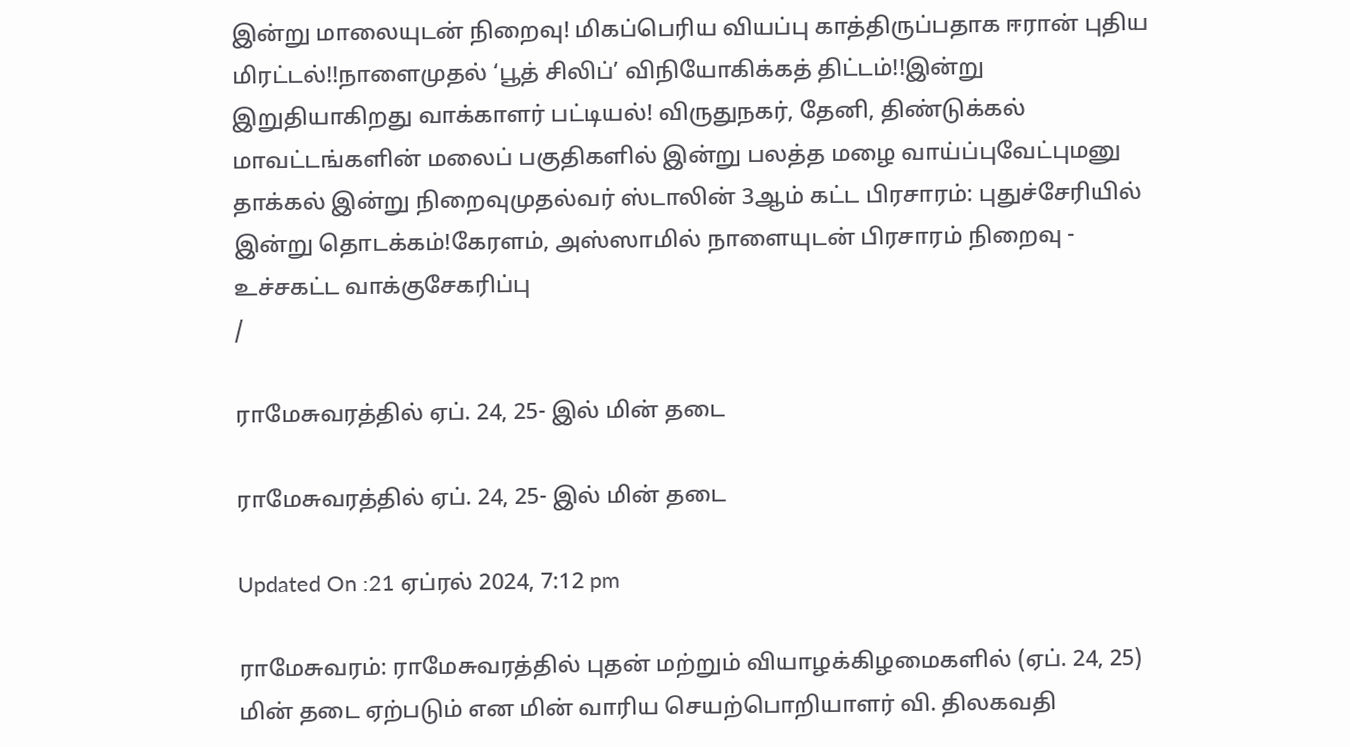இன்று மாலையுடன் நிறைவு! மிகப்பெரிய வியப்பு காத்திருப்பதாக ஈரான் புதிய மிரட்டல்!!நாளைமுதல் ‘பூத் சிலிப்’ விநியோகிக்கத் திட்டம்!!இன்று இறுதியாகிறது வாக்காளர் பட்டியல்! விருதுநகர், தேனி, திண்டுக்கல் மாவட்டங்களின் மலைப் பகுதிகளில் இன்று பலத்த மழை வாய்ப்புவேட்புமனு தாக்கல் இன்று நிறைவுமுதல்வர் ஸ்டாலின் 3ஆம் கட்ட பிரசாரம்: புதுச்சேரியில் இன்று தொடக்கம்!கேரளம், அஸ்ஸாமில் நாளையுடன் பிரசாரம் நிறைவு - உச்சகட்ட வாக்குசேகரிப்பு
/

ராமேசுவரத்தில் ஏப். 24, 25- இல் மின் தடை

ராமேசுவரத்தில் ஏப். 24, 25- இல் மின் தடை

Updated On :21 ஏப்ரல் 2024, 7:12 pm

ராமேசுவரம்: ராமேசுவரத்தில் புதன் மற்றும் வியாழக்கிழமைகளில் (ஏப். 24, 25) மின் தடை ஏற்படும் என மின் வாரிய செயற்பொறியாளர் வி. திலகவதி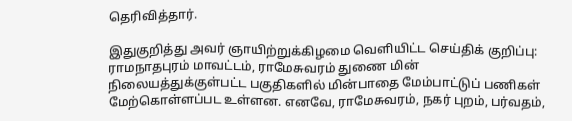தெரிவித்தார்.

இதுகுறித்து அவர் ஞாயிற்றுக்கிழமை வெளியிட்ட செய்திக் குறிப்பு: ராமநாதபுரம் மாவட்டம், ராமேசுவரம் துணை மின் நிலையத்துக்குள்பட்ட பகுதிகளில் மின்பாதை மேம்பாட்டுப் பணிகள் மேற்கொள்ளப்பட உள்ளன. எனவே, ராமேசுவரம், நகர் புறம், பர்வதம்,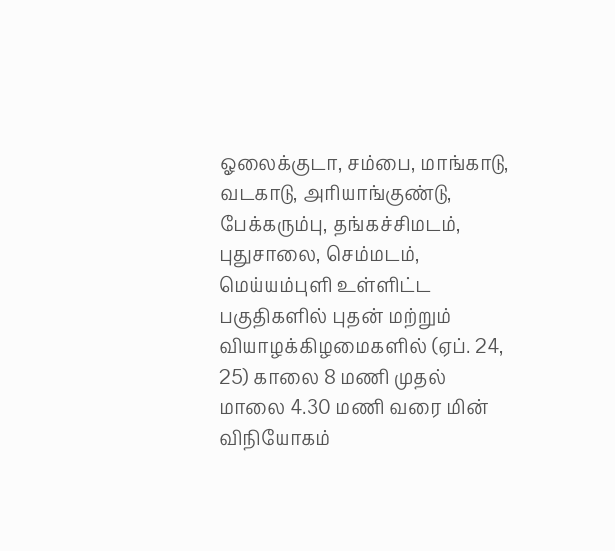ஓலைக்குடா, சம்பை, மாங்காடு, வடகாடு, அரியாங்குண்டு, பேக்கரும்பு, தங்கச்சிமடம், புதுசாலை, செம்மடம், மெய்யம்புளி உள்ளிட்ட பகுதிகளில் புதன் மற்றும் வியாழக்கிழமைகளில் (ஏப். 24, 25) காலை 8 மணி முதல் மாலை 4.30 மணி வரை மின் விநியோகம்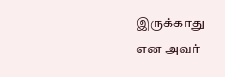இருக்காது என அவர்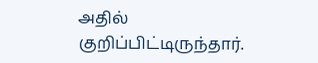அதில் குறிப்பிட்டிருந்தார்.